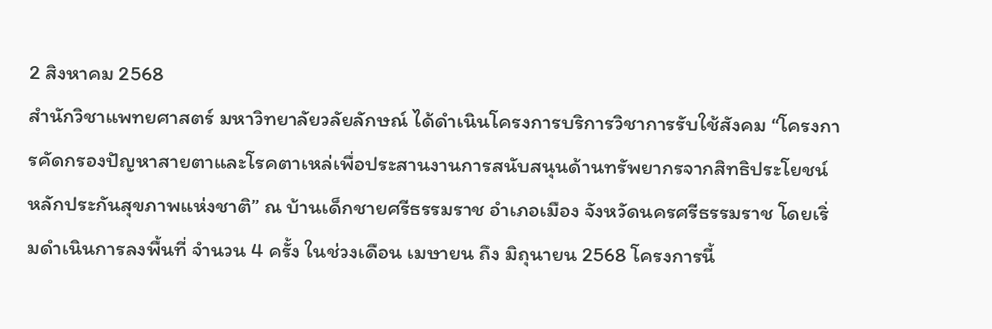2 สิงหาคม 2568
สำนักวิชาแพทยศาสตร์ มหาวิทยาลัยวลัยลักษณ์ ได้ดำเนินโครงการบริการวิชาการรับใช้สังคม “โครงการคัดกรองปัญหาสายตาและโรคตาเหล่เพื่อประสานงานการสนับสนุนด้านทรัพยากรจากสิทธิประโยชน์หลักประกันสุขภาพแห่งชาติ” ณ บ้านเด็กชายศรีธรรมราช อำเภอเมือง จังหวัดนครศรีธรรมราช โดยเริ่มดำเนินการลงพื้นที่ จำนวน 4 ครั้ง ในช่วงเดือน เมษายน ถึง มิถุนายน 2568 โครงการนี้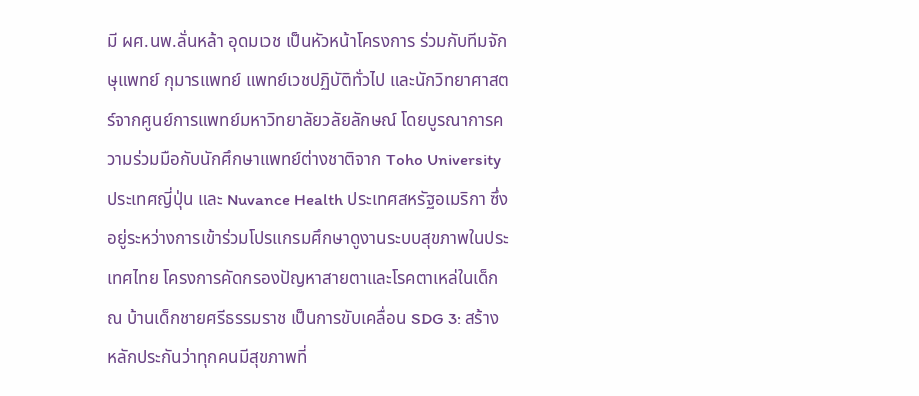มี ผศ.นพ.ลั่นหล้า อุดมเวช เป็นหัวหน้าโครงการ ร่วมกับทีมจักษุแพทย์ กุมารแพทย์ แพทย์เวชปฏิบัติทั่วไป และนักวิทยาศาสตร์จากศูนย์การแพทย์มหาวิทยาลัยวลัยลักษณ์ โดยบูรณาการความร่วมมือกับนักศึกษาแพทย์ต่างชาติจาก Toho University ประเทศญี่ปุ่น และ Nuvance Health ประเทศสหรัฐอเมริกา ซึ่งอยู่ระหว่างการเข้าร่วมโปรแกรมศึกษาดูงานระบบสุขภาพในประเทศไทย โครงการคัดกรองปัญหาสายตาและโรคตาเหล่ในเด็ก ณ บ้านเด็กชายศรีธรรมราช เป็นการขับเคลื่อน SDG 3: สร้างหลักประกันว่าทุกคนมีสุขภาพที่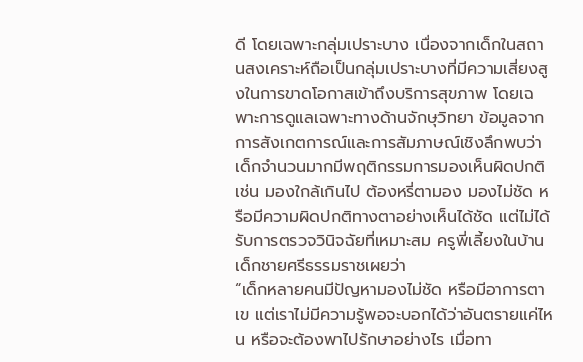ดี โดยเฉพาะกลุ่มเปราะบาง เนื่องจากเด็กในสถานสงเคราะห์ถือเป็นกลุ่มเปราะบางที่มีความเสี่ยงสูงในการขาดโอกาสเข้าถึงบริการสุขภาพ โดยเฉพาะการดูแลเฉพาะทางด้านจักษุวิทยา ข้อมูลจากการสังเกตการณ์และการสัมภาษณ์เชิงลึกพบว่า เด็กจำนวนมากมีพฤติกรรมการมองเห็นผิดปกติ เช่น มองใกล้เกินไป ต้องหรี่ตามอง มองไม่ชัด หรือมีความผิดปกติทางตาอย่างเห็นได้ชัด แต่ไม่ได้รับการตรวจวินิจฉัยที่เหมาะสม ครูพี่เลี้ยงในบ้านเด็กชายศรีธรรมราชเผยว่า
“เด็กหลายคนมีปัญหามองไม่ชัด หรือมีอาการตาเข แต่เราไม่มีความรู้พอจะบอกได้ว่าอันตรายแค่ไหน หรือจะต้องพาไปรักษาอย่างไร เมื่อทา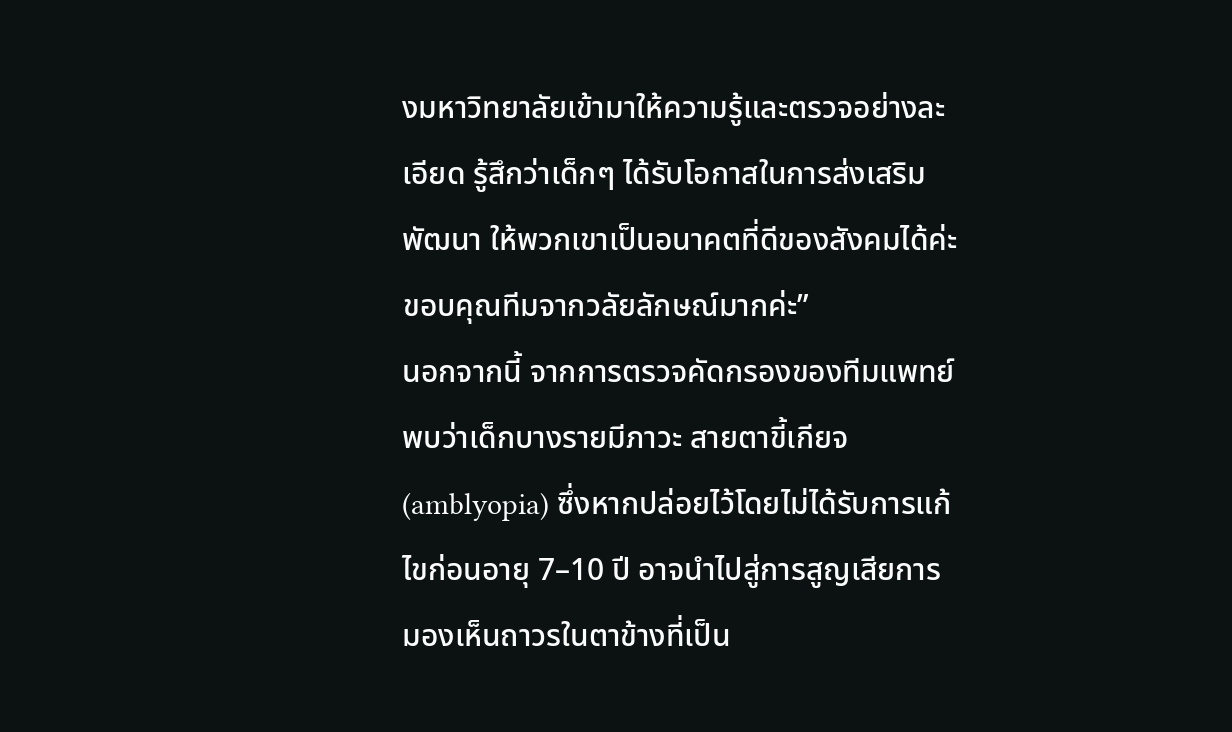งมหาวิทยาลัยเข้ามาให้ความรู้และตรวจอย่างละเอียด รู้สึกว่าเด็กๆ ได้รับโอกาสในการส่งเสริมพัฒนา ให้พวกเขาเป็นอนาคตที่ดีของสังคมได้ค่ะ ขอบคุณทีมจากวลัยลักษณ์มากค่ะ”
นอกจากนี้ จากการตรวจคัดกรองของทีมแพทย์ พบว่าเด็กบางรายมีภาวะ สายตาขี้เกียจ (amblyopia) ซึ่งหากปล่อยไว้โดยไม่ได้รับการแก้ไขก่อนอายุ 7–10 ปี อาจนำไปสู่การสูญเสียการมองเห็นถาวรในตาข้างที่เป็น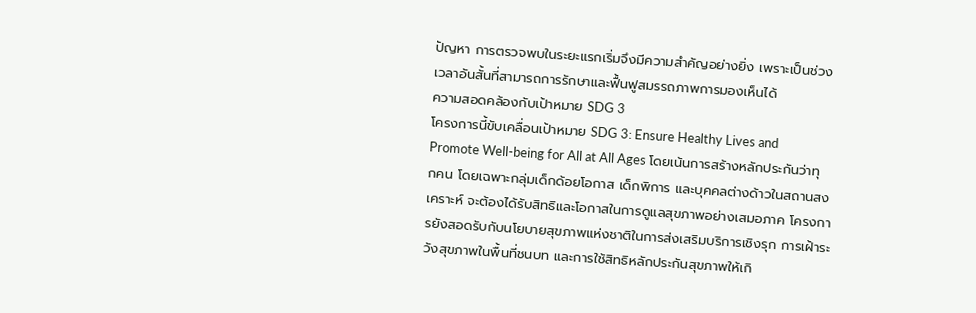ปัญหา การตรวจพบในระยะแรกเริ่มจึงมีความสำคัญอย่างยิ่ง เพราะเป็นช่วงเวลาอันสั้นที่สามารถการรักษาและฟื้นฟูสมรรถภาพการมองเห็นได้
ความสอดคล้องกับเป้าหมาย SDG 3
โครงการนี้ขับเคลื่อนเป้าหมาย SDG 3: Ensure Healthy Lives and Promote Well-being for All at All Ages โดยเน้นการสร้างหลักประกันว่าทุกคน โดยเฉพาะกลุ่มเด็กด้อยโอกาส เด็กพิการ และบุคคลต่างด้าวในสถานสงเคราะห์ จะต้องได้รับสิทธิและโอกาสในการดูแลสุขภาพอย่างเสมอภาค โครงการยังสอดรับกับนโยบายสุขภาพแห่งชาติในการส่งเสริมบริการเชิงรุก การเฝ้าระวังสุขภาพในพื้นที่ชนบท และการใช้สิทธิหลักประกันสุขภาพให้เกิ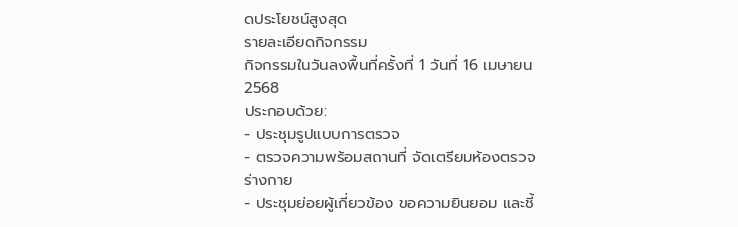ดประโยชน์สูงสุด
รายละเอียดกิจกรรม
กิจกรรมในวันลงพื้นที่ครั้งที่ 1 วันที่ 16 เมษายน 2568
ประกอบด้วย:
- ประชุมรูปแบบการตรวจ
- ตรวจความพร้อมสถานที่ จัดเตรียมห้องตรวจร่างกาย
- ประชุมย่อยผู้เกี่ยวข้อง ขอความยินยอม และชี้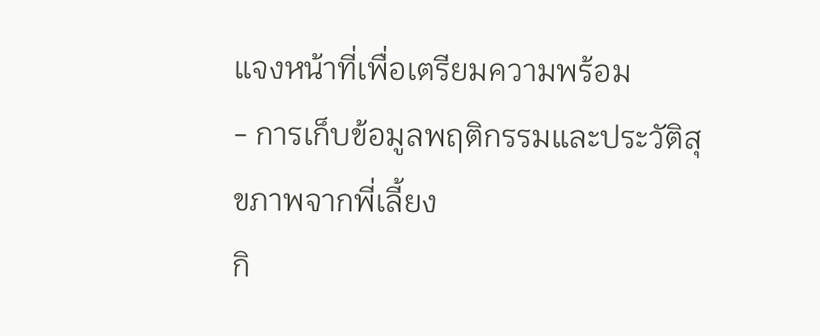แจงหน้าที่เพื่อเตรียมความพร้อม
- การเก็บข้อมูลพฤติกรรมและประวัติสุขภาพจากพี่เลี้ยง
กิ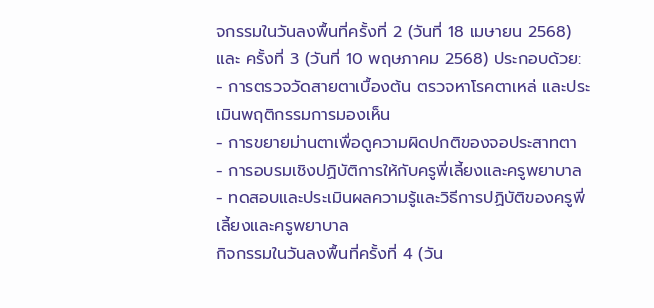จกรรมในวันลงพื้นที่ครั้งที่ 2 (วันที่ 18 เมษายน 2568) และ ครั้งที่ 3 (วันที่ 10 พฤษภาคม 2568) ประกอบด้วย:
- การตรวจวัดสายตาเบื้องต้น ตรวจหาโรคตาเหล่ และประเมินพฤติกรรมการมองเห็น
- การขยายม่านตาเพื่อดูความผิดปกติของจอประสาทตา
- การอบรมเชิงปฏิบัติการให้กับครูพี่เลี้ยงและครูพยาบาล
- ทดสอบและประเมินผลความรู้และวิธีการปฏิบัติของครูพี่เลี้ยงและครูพยาบาล
กิจกรรมในวันลงพื้นที่ครั้งที่ 4 (วัน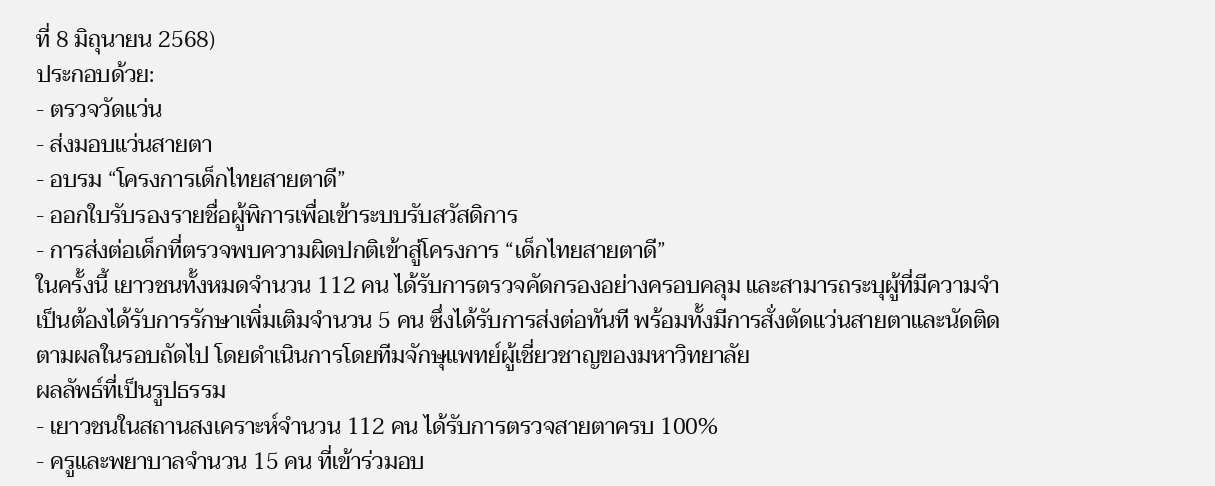ที่ 8 มิถุนายน 2568)
ประกอบด้วย:
- ตรวจวัดแว่น
- ส่งมอบแว่นสายตา
- อบรม “โครงการเด็กไทยสายตาดี”
- ออกใบรับรองรายชื่อผู้พิการเพื่อเข้าระบบรับสวัสดิการ
- การส่งต่อเด็กที่ตรวจพบความผิดปกติเข้าสู่โครงการ “เด็กไทยสายตาดี”
ในครั้งนี้ เยาวชนทั้งหมดจำนวน 112 คน ได้รับการตรวจคัดกรองอย่างครอบคลุม และสามารถระบุผู้ที่มีความจำเป็นต้องได้รับการรักษาเพิ่มเติมจำนวน 5 คน ซึ่งได้รับการส่งต่อทันที พร้อมทั้งมีการสั่งตัดแว่นสายตาและนัดติดตามผลในรอบถัดไป โดยดำเนินการโดยทีมจักษุแพทย์ผู้เชี่ยวชาญของมหาวิทยาลัย
ผลลัพธ์ที่เป็นรูปธรรม
- เยาวชนในสถานสงเคราะห์จำนวน 112 คน ได้รับการตรวจสายตาครบ 100%
- ครูและพยาบาลจำนวน 15 คน ที่เข้าร่วมอบ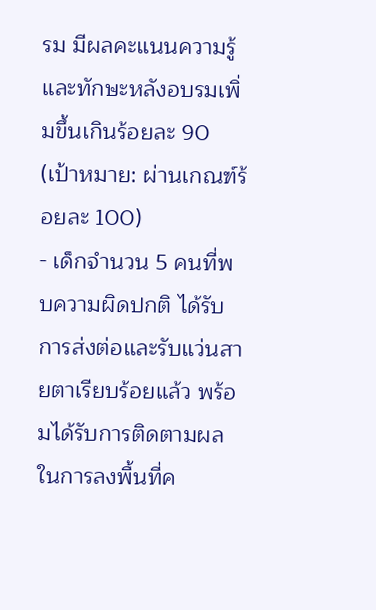รม มีผลคะแนนความรู้และทักษะหลังอบรมเพิ่มขึ้นเกินร้อยละ 90 (เป้าหมาย: ผ่านเกณฑ์ร้อยละ 100)
- เด็กจำนวน 5 คนที่พบความผิดปกติ ได้รับการส่งต่อและรับแว่นสายตาเรียบร้อยแล้ว พร้อมได้รับการติดตามผลในการลงพื้นที่ค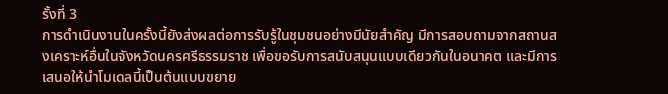รั้งที่ 3
การดำเนินงานในครั้งนี้ยังส่งผลต่อการรับรู้ในชุมชนอย่างมีนัยสำคัญ มีการสอบถามจากสถานสงเคราะห์อื่นในจังหวัดนครศรีธรรมราช เพื่อขอรับการสนับสนุนแบบเดียวกันในอนาคต และมีการเสนอให้นำโมเดลนี้เป็นต้นแบบขยาย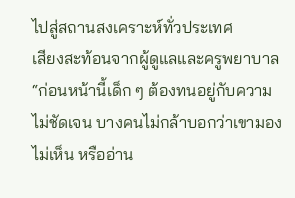ไปสู่สถานสงเคราะห์ทั่วประเทศ
เสียงสะท้อนจากผู้ดูแลและครูพยาบาล
“ก่อนหน้านี้เด็ก ๆ ต้องทนอยู่กับความไม่ชัดเจน บางคนไม่กล้าบอกว่าเขามองไม่เห็น หรืออ่าน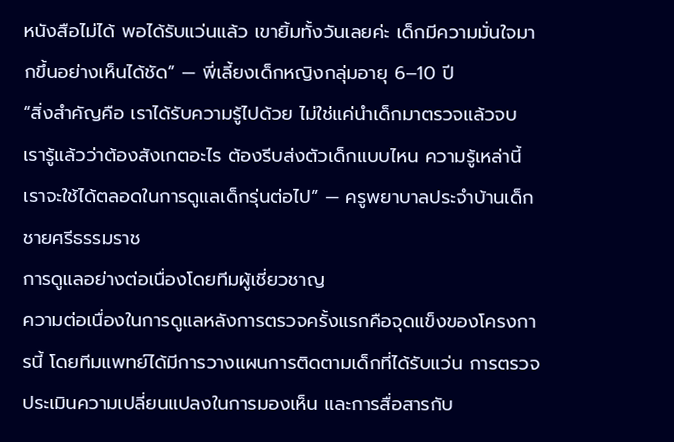หนังสือไม่ได้ พอได้รับแว่นแล้ว เขายิ้มทั้งวันเลยค่ะ เด็กมีความมั่นใจมากขึ้นอย่างเห็นได้ชัด” — พี่เลี้ยงเด็กหญิงกลุ่มอายุ 6–10 ปี
“สิ่งสำคัญคือ เราได้รับความรู้ไปด้วย ไม่ใช่แค่นำเด็กมาตรวจแล้วจบ เรารู้แล้วว่าต้องสังเกตอะไร ต้องรีบส่งตัวเด็กแบบไหน ความรู้เหล่านี้เราจะใช้ได้ตลอดในการดูแลเด็กรุ่นต่อไป” — ครูพยาบาลประจำบ้านเด็กชายศรีธรรมราช
การดูแลอย่างต่อเนื่องโดยทีมผู้เชี่ยวชาญ
ความต่อเนื่องในการดูแลหลังการตรวจครั้งแรกคือจุดแข็งของโครงการนี้ โดยทีมแพทย์ได้มีการวางแผนการติดตามเด็กที่ได้รับแว่น การตรวจประเมินความเปลี่ยนแปลงในการมองเห็น และการสื่อสารกับ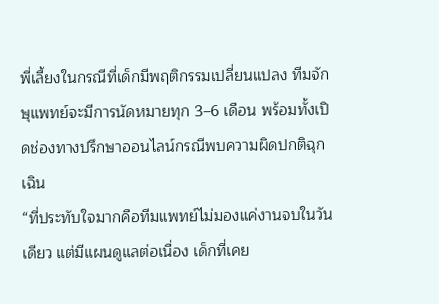พี่เลี้ยงในกรณีที่เด็กมีพฤติกรรมเปลี่ยนแปลง ทีมจักษุแพทย์จะมีการนัดหมายทุก 3–6 เดือน พร้อมทั้งเปิดช่องทางปรึกษาออนไลน์กรณีพบความผิดปกติฉุกเฉิน
“ที่ประทับใจมากคือทีมแพทย์ไม่มองแค่งานจบในวันเดียว แต่มีแผนดูแลต่อเนื่อง เด็กที่เคย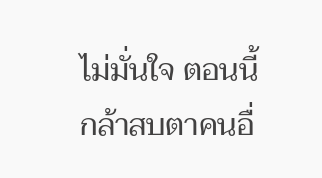ไม่มั่นใจ ตอนนี้กล้าสบตาคนอื่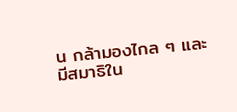น กล้ามองไกล ๆ และมีสมาธิใน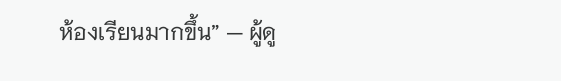ห้องเรียนมากขึ้น” — ผู้ดู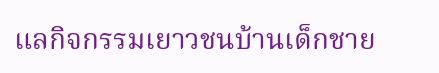แลกิจกรรมเยาวชนบ้านเด็กชาย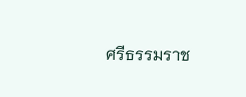ศรีธรรมราช